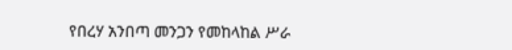የበረሃ አንበጣ መንጋን የመከላከል ሥራ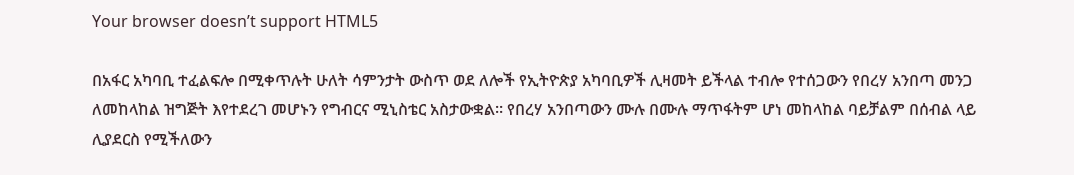Your browser doesn’t support HTML5

በአፋር አካባቢ ተፈልፍሎ በሚቀጥሉት ሁለት ሳምንታት ውስጥ ወደ ለሎች የኢትዮጵያ አካባቢዎች ሊዛመት ይችላል ተብሎ የተሰጋውን የበረሃ አንበጣ መንጋ ለመከላከል ዝግጅት እየተደረገ መሆኑን የግብርና ሚኒስቴር አስታውቋል። የበረሃ አንበጣውን ሙሉ በሙሉ ማጥፋትም ሆነ መከላከል ባይቻልም በሰብል ላይ ሊያደርስ የሚችለውን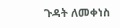ጉዳት ለመቀነስ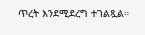ጥረት እንደሚደረግ ተገልጿል።